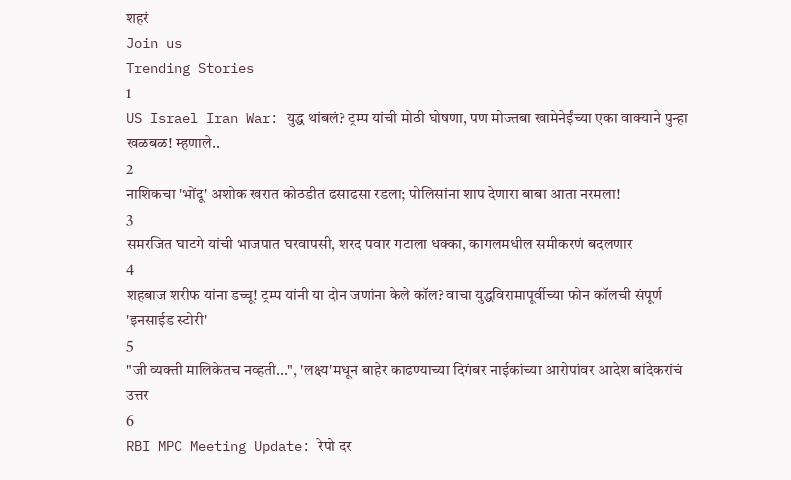शहरं
Join us
Trending Stories
1
US Israel Iran War: युद्ध थांबलं? ट्रम्प यांची मोठी घोषणा, पण मोज्तबा खामेनेईंच्या एका वाक्याने पुन्हा खळबळ! म्हणाले..
2
नाशिकचा 'भोंदू' अशोक खरात कोठडीत ढसाढसा रडला; पोलिसांना शाप देणारा बाबा आता नरमला!
3
समरजित घाटगे यांची भाजपात घरवापसी, शरद पवार गटाला धक्का, कागलमधील समीकरणं बदलणार
4
शहबाज शरीफ यांना डच्चू! ट्रम्प यांनी या दोन जणांना केले कॉल? वाचा युद्धविरामापूर्वीच्या फोन कॉलची संपूर्ण 'इनसाईड स्टोरी'
5
"जी व्यक्ती मालिकेतच नव्हती...", 'लक्ष्य'मधून बाहेर काढण्याच्या दिगंबर नाईकांच्या आरोपांवर आदेश बांदेकरांचं उत्तर
6
RBI MPC Meeting Update: रेपो दर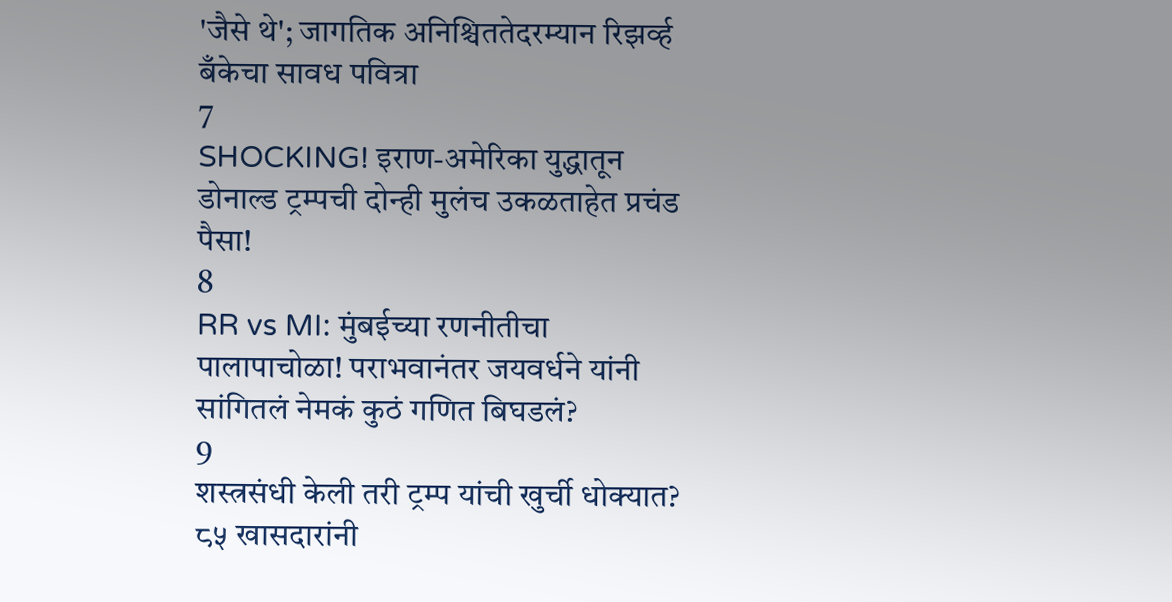'जैसे थे'; जागतिक अनिश्चिततेदरम्यान रिझर्व्ह बँकेचा सावध पवित्रा
7
SHOCKING! इराण-अमेरिका युद्धातून डोनाल्ड ट्रम्पची दोन्ही मुलंच उकळताहेत प्रचंड पैसा!
8
RR vs MI: मुंबईच्या रणनीतीचा पालापाचोळा! पराभवानंतर जयवर्धने यांनी सांगितलं नेमकं कुठं गणित बिघडलं?
9
शस्त्रसंधी केली तरी ट्रम्प यांची खुर्ची धोक्यात? ८५ खासदारांनी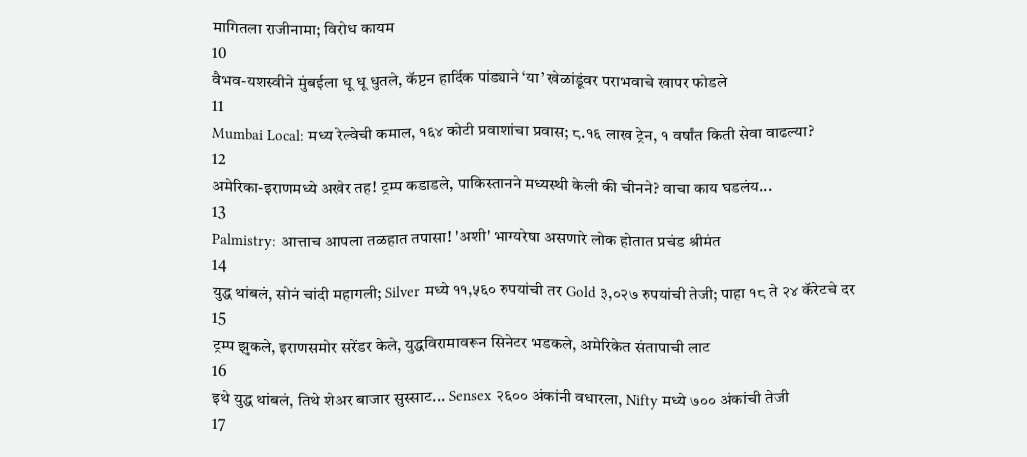मागितला राजीनामा; विरोध कायम
10
वैभव-यशस्वीने मुंबईला धू धू धुतले, कॅप्टन हार्दिक पांड्याने ‘या’ खेळांडूंवर पराभवाचे खापर फोडले
11
Mumbai Local: मध्य रेल्वेची कमाल, १६४ कोटी प्रवाशांचा प्रवास; ८.१६ लाख ट्रेन, १ वर्षांत किती सेवा वाढल्या?
12
अमेरिका-इराणमध्ये अखेर तह! ट्रम्प कडाडले, पाकिस्तानने मध्यस्थी केली की चीनने? वाचा काय घडलंय...
13
Palmistry: आत्ताच आपला तळहात तपासा! 'अशी' भाग्यरेषा असणारे लोक होतात प्रचंड श्रीमंत
14
युद्ध थांबलं, सोनं चांदी महागली; Silver मध्ये ११,५६० रुपयांची तर Gold ३,०२७ रुपयांची तेजी; पाहा १८ ते २४ कॅरेटचे दर
15
ट्रम्प झुकले, इराणसमोर सरेंडर केले, युद्धविरामावरून सिनेटर भडकले, अमेरिकेत संतापाची लाट
16
इथे युद्ध थांबलं, तिथे शेअर बाजार सुस्साट... Sensex २६०० अंकांनी वधारला, Nifty मध्ये ७०० अंकांची तेजी
17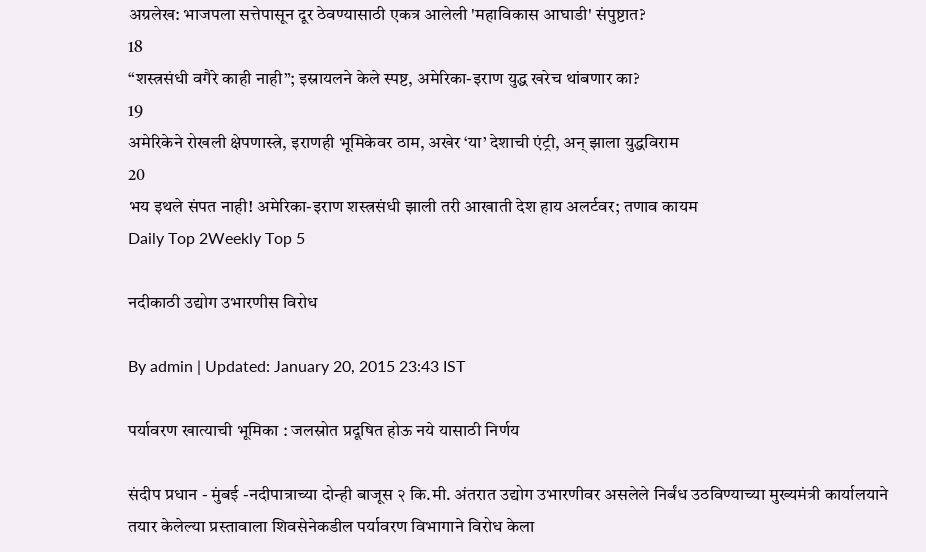अग्रलेख: भाजपला सत्तेपासून दूर ठेवण्यासाठी एकत्र आलेली 'महाविकास आघाडी' संपुष्टात?
18
“शस्त्रसंधी वगैरे काही नाही”; इस्रायलने केले स्पष्ट, अमेरिका-इराण युद्ध खरेच थांबणार का?
19
अमेरिकेने रोखली क्षेपणास्त्रे, इराणही भूमिकेवर ठाम, अखेर ‘या’ देशाची एंट्री, अन् झाला युद्धविराम
20
भय इथले संपत नाही! अमेरिका-इराण शस्त्रसंधी झाली तरी आखाती देश हाय अलर्टवर; तणाव कायम
Daily Top 2Weekly Top 5

नदीकाठी उद्योग उभारणीस विरोध

By admin | Updated: January 20, 2015 23:43 IST

पर्यावरण खात्याची भूमिका : जलस्रोत प्रदूषित होऊ नये यासाठी निर्णय

संदीप प्रधान - मुंबई -नदीपात्राच्या दोन्ही बाजूस २ कि.मी. अंतरात उद्योग उभारणीवर असलेले निर्बंध उठविण्याच्या मुख्यमंत्री कार्यालयाने तयार केलेल्या प्रस्तावाला शिवसेनेकडील पर्यावरण विभागाने विरोध केला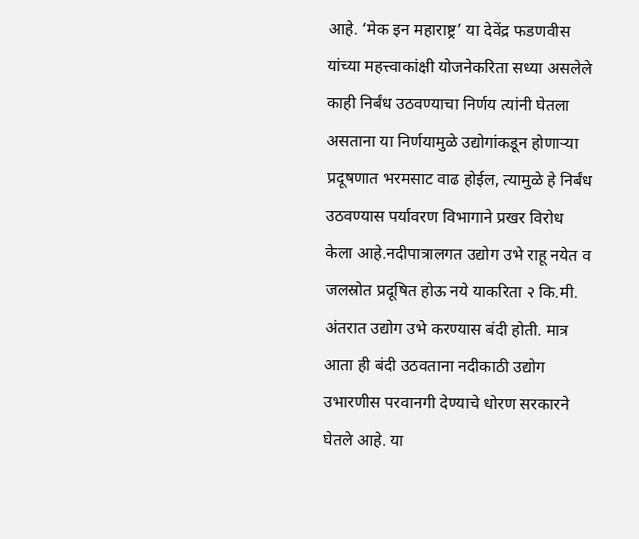आहे. ‘मेक इन महाराष्ट्र’ या देवेंद्र फडणवीस यांच्या महत्त्वाकांक्षी योजनेकरिता सध्या असलेले काही निर्बंध उठवण्याचा निर्णय त्यांनी घेतला असताना या निर्णयामुळे उद्योगांकडून होणाऱ्या प्रदूषणात भरमसाट वाढ होईल, त्यामुळे हे निर्बंध उठवण्यास पर्यावरण विभागाने प्रखर विरोध केला आहे.नदीपात्रालगत उद्योग उभे राहू नयेत व जलस्रोत प्रदूषित होऊ नये याकरिता २ कि.मी. अंतरात उद्योग उभे करण्यास बंदी होती. मात्र आता ही बंदी उठवताना नदीकाठी उद्योग उभारणीस परवानगी देण्याचे धोरण सरकारने घेतले आहे. या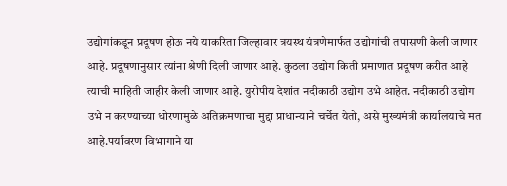उद्योगांकडून प्रदूषण होऊ नये याकरिता जिल्हावार त्रयस्थ यंत्रणेमार्फत उद्योगांची तपासणी केली जाणार आहे. प्रदूषणानुसार त्यांना श्रेणी दिली जाणार आहे. कुठला उद्योग किती प्रमाणात प्रदूषण करीत आहे त्याची माहिती जाहीर केली जाणार आहे. युरोपीय देशांत नदीकाठी उद्योग उभे आहेत. नदीकाठी उद्योग उभे न करण्याच्या धोरणामुळे अतिक्रमणाचा मुद्दा प्राधान्याने चर्चेत येतो, असे मुख्यमंत्री कार्यालयाचे मत आहे.पर्यावरण विभागाने या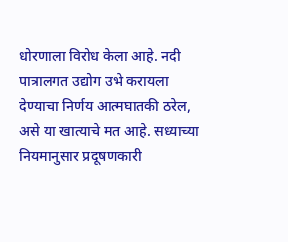धोरणाला विरोध केला आहे. नदी पात्रालगत उद्योग उभे करायला देण्याचा निर्णय आत्मघातकी ठरेल, असे या खात्याचे मत आहे. सध्याच्या नियमानुसार प्रदूषणकारी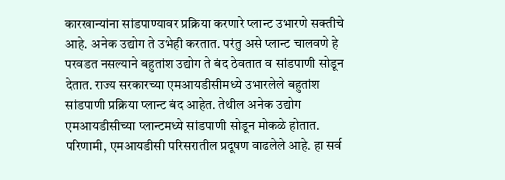कारखान्यांना सांडपाण्यावर प्रक्रिया करणारे प्लान्ट उभारणे सक्तीचे आहे. अनेक उद्योग ते उभेही करतात. परंतु असे प्लान्ट चालवणे हे परवडत नसल्याने बहुतांश उद्योग ते बंद ठेवतात व सांडपाणी सोडून देतात. राज्य सरकारच्या एमआयडीसीमध्ये उभारलेले बहुतांश सांडपाणी प्रक्रिया प्लान्ट बंद आहेत. तेथील अनेक उद्योग एमआयडीसीच्या प्लान्टमध्ये सांडपाणी सोडून मोकळे होतात. परिणामी, एमआयडीसी परिसरातील प्रदूषण वाढलेले आहे. हा सर्व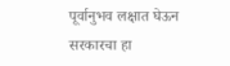पूर्वानुभव लक्षात घेऊन सरकारचा हा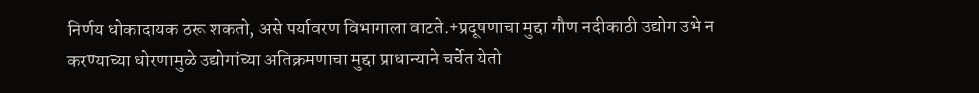निर्णय धोकादायक ठरू शकतो, असे पर्यावरण विभागाला वाटते.+प्रदूषणाचा मुद्दा गौण नदीकाठी उद्योग उभे न करण्याच्या धोरणामुळे उद्योगांच्या अतिक्रमणाचा मुद्दा प्राधान्याने चर्चेत येतो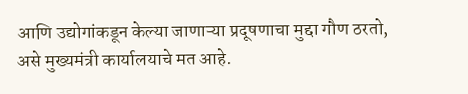आणि उद्योगांकडून केल्या जाणाऱ्या प्रदूषणाचा मुद्दा गौण ठरतो, असे मुख्यमंत्री कार्यालयाचे मत आहे.